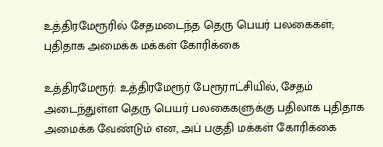உத்திரமேரூரில் சேதமடைந்த தெரு பெயர் பலகைகள்; புதிதாக அமைக்க மக்கள் கோரிக்கை

உத்திரமேரூர்: உத்திரமேரூர் பேரூராட்சியில், சேதம் அடைந்துள்ள தெரு பெயர் பலகைகளுக்கு பதிலாக புதிதாக அமைக்க வேண்டும் என, அப் பகுதி மக்கள் கோரிக்கை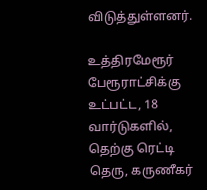விடுத்துள்ளனர்.

உத்திரமேரூர் பேரூராட்சிக்கு உட்பட்ட, 18 வார்டுகளில், தெற்கு ரெட்டி தெரு, கருணீகர்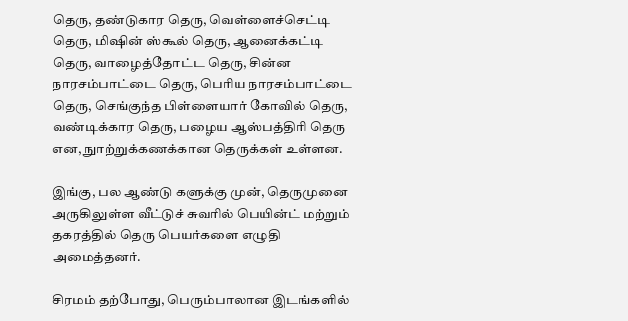தெரு, தண்டுகார தெரு, வெள்ளைச்செட்டி தெரு, மிஷின் ஸ்கூல் தெரு, ஆனைக்கட்டி தெரு, வாழைத்தோட்ட தெரு, சின்ன நாரசம்பாட்டை தெரு, பெரிய நாரசம்பாட்டை தெரு, செங்குந்த பிள்ளையார் கோவில் தெரு, வண்டிக்கார தெரு, பழைய ஆஸ்பத்திரி தெரு என, நுாற்றுக்கணக்கான தெருக்கள் உள்ளன.

இங்கு, பல ஆண்டு களுக்கு முன், தெருமுனை அருகிலுள்ள வீட்டுச் சுவரில் பெயின்ட் மற்றும் தகரத்தில் தெரு பெயர்களை எழுதி அமைத்தனர்.

சிரமம் தற்போது, பெரும்பாலான இடங்களில்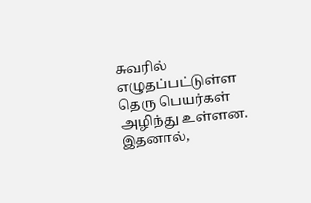சுவரில் எழுதப்பட்டுள்ள தெரு பெயர்கள் அழிந்து உள்ளன. இதனால்,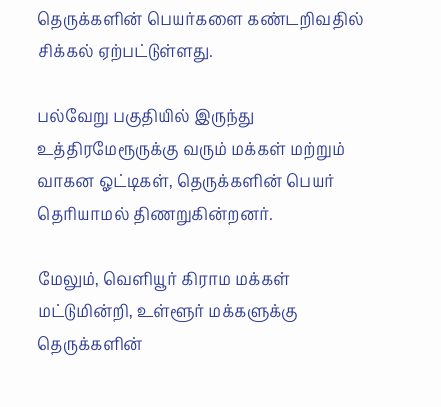தெருக்களின் பெயர்களை கண்டறிவதில் சிக்கல் ஏற்பட்டுள்ளது.

பல்வேறு பகுதியில் இருந்து உத்திரமேரூருக்கு வரும் மக்கள் மற்றும் வாகன ஓட்டிகள், தெருக்களின் பெயர் தெரியாமல் திணறுகின்றனர்.

மேலும், வெளியூர் கிராம மக்கள் மட்டுமின்றி, உள்ளூர் மக்களுக்கு தெருக்களின்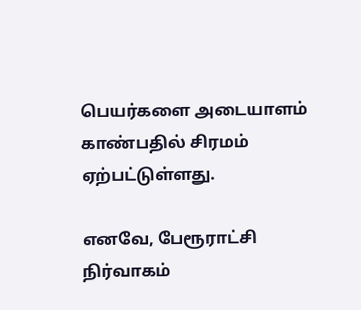பெயர்களை அடையாளம் காண்பதில் சிரமம் ஏற்பட்டுள்ளது.

எனவே, பேரூராட்சி நிர்வாகம்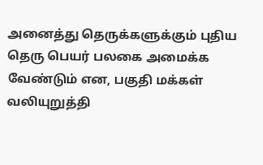அனைத்து தெருக்களுக்கும் புதிய தெரு பெயர் பலகை அமைக்க வேண்டும் என, பகுதி மக்கள் வலியுறுத்தி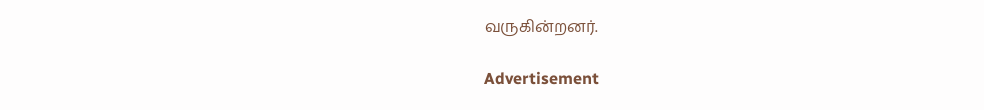வருகின்றனர்.

Advertisement